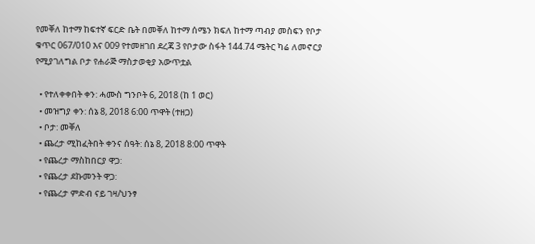የመቐለ ከተማ ከፍተኛ ፍርድ ቤት በመቐለ ከተማ ሰሜን ክፍለ ከተማ ጣብያ መስፍን የቦታ ቁጥር 067/010 እና 009 የተመዘገበ ደረጃ 3 የቦታው ስፋት 144.74 ሜትር ካሬ ለመኖርያ የሚያገለግል ቦታ የሐራጅ ማስታወቂያ አውጥቷል

  • የተለቀቀበት ቀን: ሓሙስ ግንቦት 6, 2018 (ከ 1 ወር)
  • መዝግያ ቀን: ሰኔ 8, 2018 6:00 ጥዋት (ተዘጋ)
  • ቦታ: መቐለ
  • ጨረታ ሚከፈትበት ቀንና ሰዓት: ሰኔ 8, 2018 8:00 ጥዋት
  • የጨረታ ማስከበርያ ዋጋ:
  • የጨረታ ደኩመንት ዋጋ:
  • የጨረታ ምድብ ናይ ገዛ/ህንፃ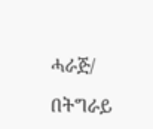ሓራጅ/

በትግራይ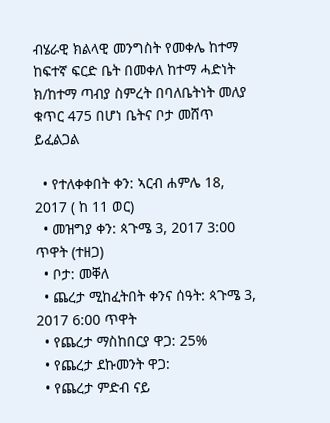ብሄራዊ ክልላዊ መንግስት የመቀሌ ከተማ ከፍተኛ ፍርድ ቤት በመቀለ ከተማ ሓድነት ክ/ከተማ ጣብያ ስምረት በባለቤትነት መለያ ቁጥር 475 በሆነ ቤትና ቦታ መሸጥ ይፈልጋል

  • የተለቀቀበት ቀን: ኣርብ ሐምሌ 18, 2017 ( ከ 11 ወር)
  • መዝግያ ቀን: ጳጉሜ 3, 2017 3:00 ጥዋት (ተዘጋ)
  • ቦታ: መቐለ
  • ጨረታ ሚከፈትበት ቀንና ሰዓት: ጳጉሜ 3, 2017 6:00 ጥዋት
  • የጨረታ ማስከበርያ ዋጋ: 25%
  • የጨረታ ደኩመንት ዋጋ:
  • የጨረታ ምድብ ናይ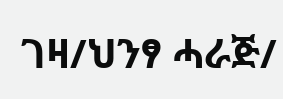ገዛ/ህንፃ ሓራጅ/